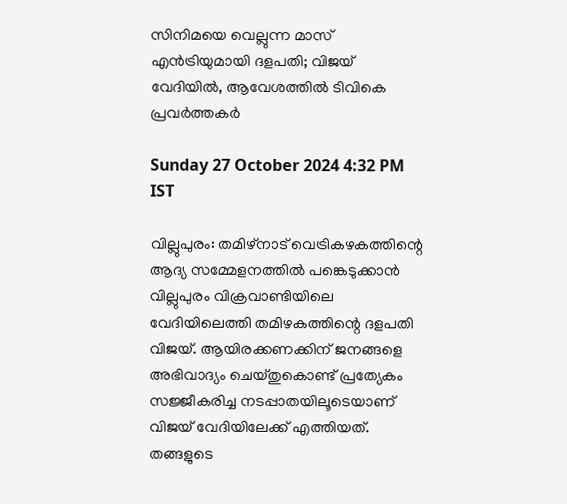സിനിമയെ വെല്ലുന്ന മാസ് എൻട്രിയുമായി ദളപതി; വിജയ് വേദിയിൽ, ആവേശത്തിൽ ടിവികെ പ്രവർത്തകർ

Sunday 27 October 2024 4:32 PM IST

വില്ലുപുരം: തമിഴ്നാട് വെട്രികഴകത്തിന്റെ ആദ്യ സമ്മേളനത്തിൽ പങ്കെടുക്കാൻ വില്ലുപുരം വിക്രവാണ്ടിയിലെ വേദിയിലെത്തി തമിഴകത്തിന്റെ ദളപതി വിജയ്. ആയിരക്കണക്കിന് ജനങ്ങളെ അഭിവാദ്യം ചെയ്തുകൊണ്ട് പ്രത്യേകം സജ്ജീകരിച്ച നടപ്പാതയിലൂടെയാണ് വിജയ് വേദിയിലേക്ക് എത്തിയത്. തങ്ങളുടെ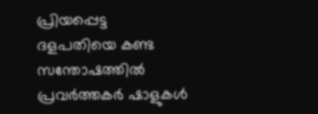പ്രിയപ്പെട്ട ദളപതിയെ കണ്ട സന്തോഷത്തിൽ പ്രവർത്തകർ ഷാളുകൾ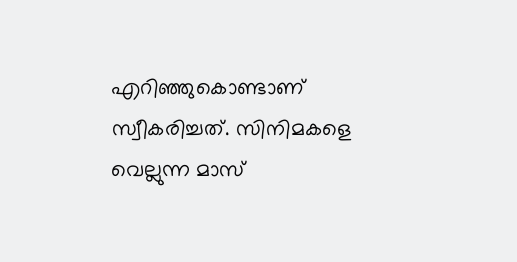എറിഞ്ഞുകൊണ്ടാണ് സ്വീകരിച്ചത്. സിനിമകളെ വെല്ലുന്ന മാസ്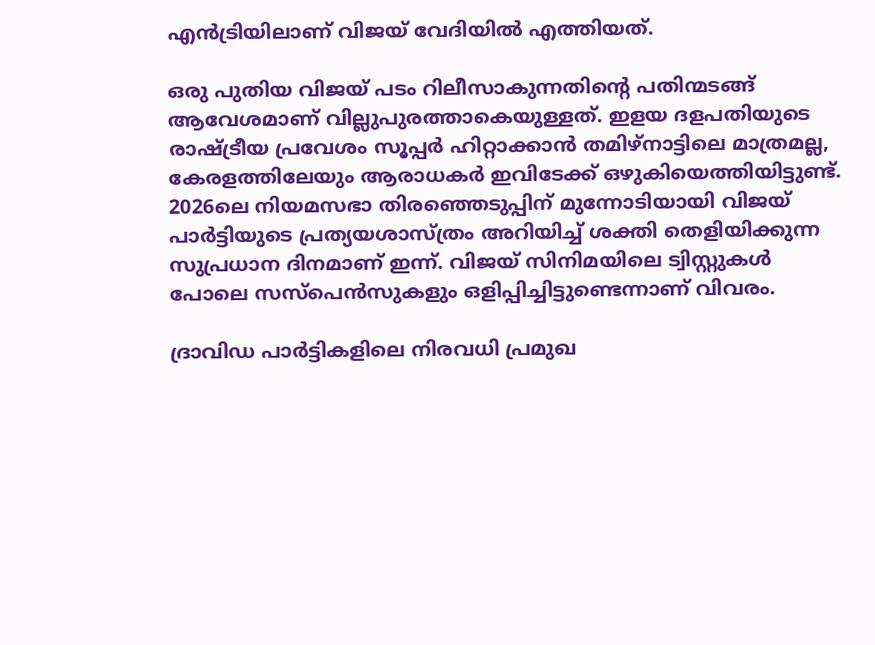എൻട്രിയിലാണ് വിജയ് വേദിയിൽ എത്തിയത്.

ഒരു പുതിയ വിജയ് പടം റിലീസാകുന്നതിന്റെ പതിന്മടങ്ങ് ആവേശമാണ് വില്ലുപുരത്താകെയുള്ളത്. ഇളയ ദളപതിയുടെ രാഷ്ട്രീയ പ്രവേശം സൂപ്പർ ഹിറ്റാക്കാൻ തമിഴ്നാട്ടിലെ മാത്രമല്ല, കേരളത്തിലേയും ആരാധകർ ഇവിടേക്ക് ഒഴുകിയെത്തിയിട്ടുണ്ട്. 2026ലെ നിയമസഭാ തിരഞ്ഞെടുപ്പിന് മുന്നോടിയായി വിജയ് പാർട്ടിയുടെ പ്രത്യയശാസ്ത്രം അറിയിച്ച് ശക്തി തെളിയിക്കുന്ന സുപ്രധാന ദിനമാണ് ഇന്ന്. വിജയ് സിനിമയിലെ ട്വിസ്റ്റുകൾ പോലെ സസ്‌പെൻസുകളും ഒളിപ്പിച്ചിട്ടുണ്ടെന്നാണ് വിവരം.

ദ്രാവിഡ പാർട്ടികളിലെ നിരവധി പ്രമുഖ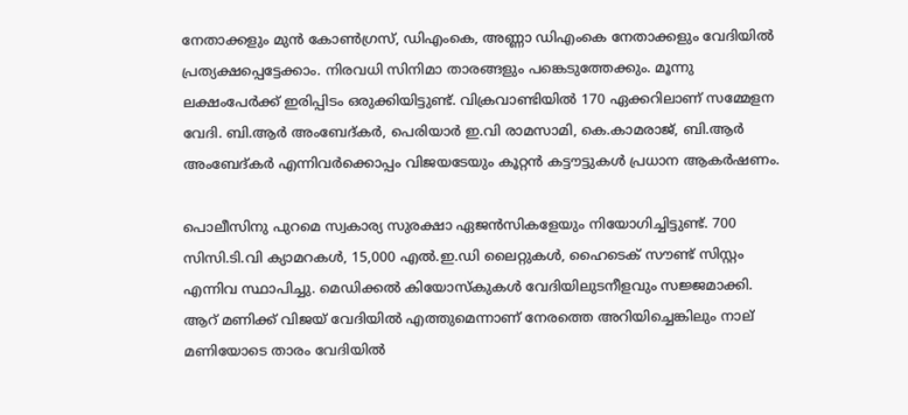നേതാക്കളും മുൻ കോൺഗ്രസ്, ഡിഎംകെ, അണ്ണാ ഡിഎംകെ നേതാക്കളും വേദിയിൽ പ്രത്യക്ഷപ്പെട്ടേക്കാം. നിരവധി സിനിമാ താരങ്ങളും പങ്കെടുത്തേക്കും. മൂന്നു ലക്ഷംപേർക്ക് ഇരിപ്പിടം ഒരുക്കിയിട്ടുണ്ട്. വിക്രവാണ്ടിയിൽ 170 ഏക്കറിലാണ് സമ്മേളന വേദി. ബി.ആർ അംബേദ്കർ, പെരിയാർ ഇ.വി രാമസാമി, കെ.കാമരാജ്, ബി.ആർ അംബേദ്കർ എന്നിവർക്കൊപ്പം വിജയടേയും കൂറ്റൻ കട്ടൗട്ടുകൾ പ്രധാന ആകർഷണം.

പൊലീസിനു പുറമെ സ്വകാര്യ സുരക്ഷാ ഏജൻസികളേയും നിയോഗിച്ചിട്ടുണ്ട്. 700 സിസി.ടി.വി ക്യാമറകൾ, 15,000 എൽ.ഇ.ഡി ലൈറ്റുകൾ, ഹൈടെക് സൗണ്ട് സിസ്റ്റം എന്നിവ സ്ഥാപിച്ചു. മെഡിക്കൽ കിയോസ്‌കുകൾ വേദിയിലുടനീളവും സജ്ജമാക്കി. ആറ് മണിക്ക് വിജയ് വേദിയിൽ എത്തുമെന്നാണ് നേരത്തെ അറിയിച്ചെങ്കിലും നാല് മണിയോടെ താരം വേദിയിൽ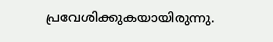പ്രവേശിക്കുകയായിരുന്നു.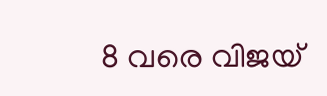8 വരെ വിജയ്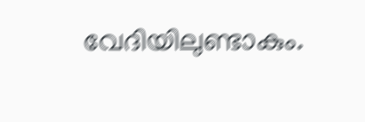വേദിയിലുണ്ടാകും.